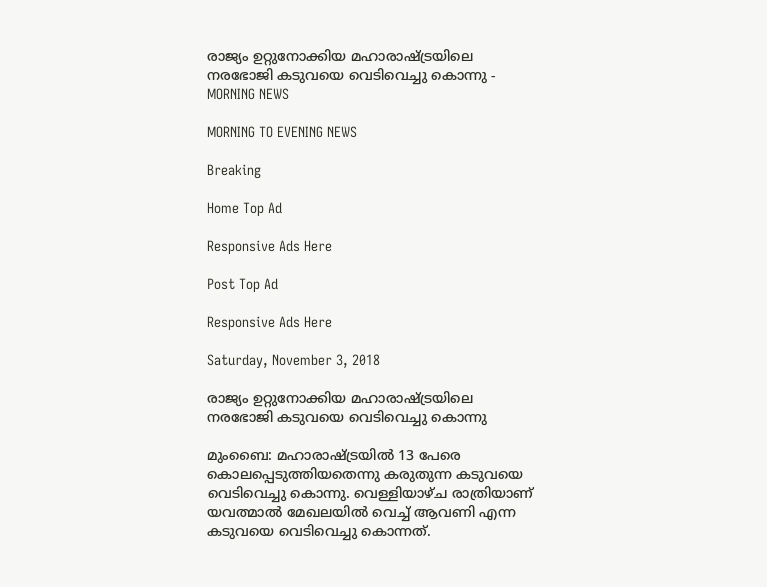രാജ്യം ഉറ്റുനോക്കിയ മഹാരാഷ്ട്രയിലെ നരഭോജി കടുവയെ വെടിവെച്ചു കൊന്നു - MORNING NEWS

MORNING TO EVENING NEWS

Breaking

Home Top Ad

Responsive Ads Here

Post Top Ad

Responsive Ads Here

Saturday, November 3, 2018

രാജ്യം ഉറ്റുനോക്കിയ മഹാരാഷ്ട്രയിലെ നരഭോജി കടുവയെ വെടിവെച്ചു കൊന്നു

മുംബൈ: മഹാരാഷ്ട്രയിൽ 13 പേരെ കൊലപ്പെടുത്തിയതെന്നു കരുതുന്ന കടുവയെ വെടിവെച്ചു കൊന്നു. വെള്ളിയാഴ്ച രാത്രിയാണ് യവത്മാൽ മേഖലയിൽ വെച്ച് ആവണി എന്ന കടുവയെ വെടിവെച്ചു കൊന്നത്.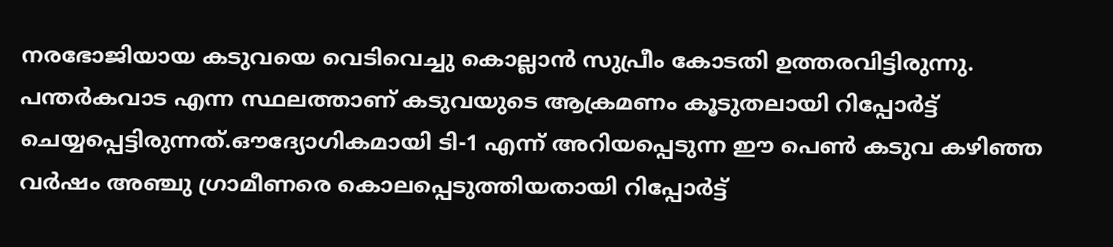നരഭോജിയായ കടുവയെ വെടിവെച്ചു കൊല്ലാൻ സുപ്രീം കോടതി ഉത്തരവിട്ടിരുന്നു. പന്തർകവാട എന്ന സ്ഥലത്താണ് കടുവയുടെ ആക്രമണം കൂടുതലായി റിപ്പോർട്ട് ചെയ്യപ്പെട്ടിരുന്നത്.ഔദ്യോഗികമായി ടി-1 എന്ന് അറിയപ്പെടുന്ന ഈ പെൺ കടുവ കഴിഞ്ഞ വർഷം അഞ്ചു ഗ്രാമീണരെ കൊലപ്പെടുത്തിയതായി റിപ്പോർട്ട്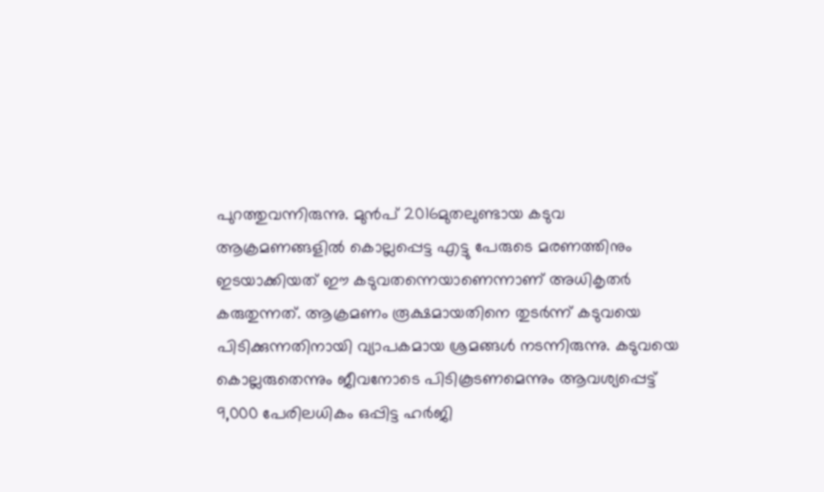പുറത്തുവന്നിരുന്നു. മുൻപ് 2016മുതലുണ്ടായ കടുവ ആക്രമണങ്ങളിൽ കൊല്ലപ്പെട്ട എട്ടു പേരുടെ മരണത്തിനും ഇടയാക്കിയത് ഈ കടുവതന്നെയാണെന്നാണ് അധികൃതർ കരുതുന്നത്. ആക്രമണം രൂക്ഷമായതിനെ തുടർന്ന് കടുവയെ പിടിക്കുന്നതിനായി വ്യാപകമായ ശ്രമങ്ങൾ നടന്നിരുന്നു. കടുവയെ കൊല്ലരുതെന്നും ജീവനോടെ പിടികൂടണമെന്നും ആവശ്യപ്പെട്ട് 9,000 പേരിലധികം ഒപ്പിട്ട ഹർജി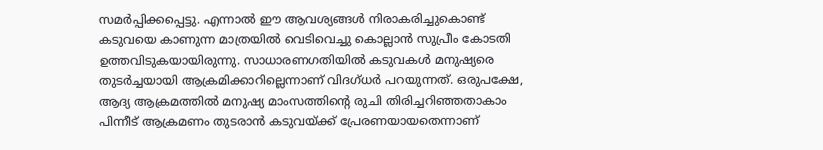സമർപ്പിക്കപ്പെട്ടു. എന്നാൽ ഈ ആവശ്യങ്ങൾ നിരാകരിച്ചുകൊണ്ട് കടുവയെ കാണുന്ന മാത്രയിൽ വെടിവെച്ചു കൊല്ലാൻ സുപ്രീം കോടതി ഉത്തവിടുകയായിരുന്നു. സാധാരണഗതിയിൽ കടുവകൾ മനുഷ്യരെ തുടർച്ചയായി ആക്രമിക്കാറില്ലെന്നാണ് വിദഗ്ധർ പറയുന്നത്. ഒരുപക്ഷേ, ആദ്യ ആക്രമത്തിൽ മനുഷ്യ മാംസത്തിന്റെ രുചി തിരിച്ചറിഞ്ഞതാകാം പിന്നീട് ആക്രമണം തുടരാൻ കടുവയ്ക്ക് പ്രേരണയായതെന്നാണ്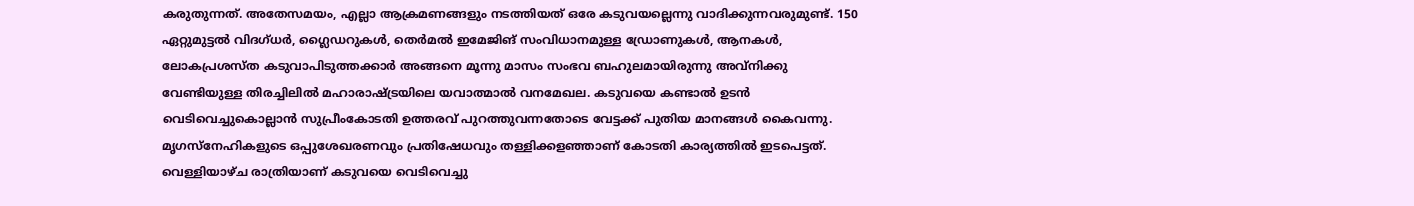കരുതുന്നത്. അതേസമയം, എല്ലാ ആക്രമണങ്ങളും നടത്തിയത് ഒരേ കടുവയല്ലെന്നു വാദിക്കുന്നവരുമുണ്ട്. 150 ഏറ്റുമുട്ടൽ വിദഗ്ധർ, ഗ്ലൈഡറുകൾ, തെർമൽ ഇമേജിങ് സംവിധാനമുള്ള ഡ്രോണുകൾ, ആനകൾ, ലോകപ്രശസ്ത കടുവാപിടുത്തക്കാർ അങ്ങനെ മൂന്നു മാസം സംഭവ ബഹുലമായിരുന്നു അവ്നിക്കു വേണ്ടിയുള്ള തിരച്ചിലിൽ മഹാരാഷ്ട്രയിലെ യവാത്മാൽ വനമേഖല. കടുവയെ കണ്ടാൽ ഉടൻ വെടിവെച്ചുകൊല്ലാൻ സുപ്രീംകോടതി ഉത്തരവ് പുറത്തുവന്നതോടെ വേട്ടക്ക് പുതിയ മാനങ്ങൾ കൈവന്നു. മൃഗസ്നേഹികളുടെ ഒപ്പുശേഖരണവും പ്രതിഷേധവും തള്ളിക്കളഞ്ഞാണ് കോടതി കാര്യത്തിൽ ഇടപെട്ടത്. വെള്ളിയാഴ്ച രാത്രിയാണ് കടുവയെ വെടിവെച്ചു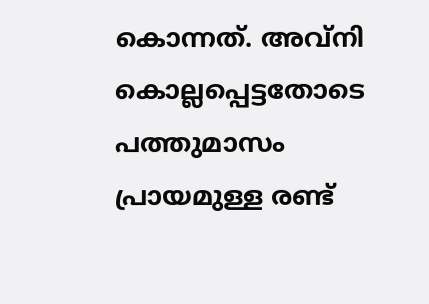കൊന്നത്. അവ്നി കൊല്ലപ്പെട്ടതോടെ പത്തുമാസം പ്രായമുള്ള രണ്ട്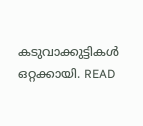കടുവാക്കുട്ടികൾ ഒറ്റക്കായി. READ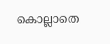കൊല്ലാതെ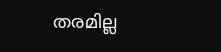തരമില്ല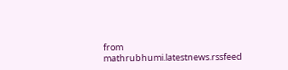from mathrubhumi.latestnews.rssfeed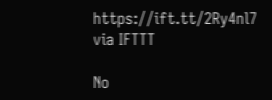https://ift.tt/2Ry4nl7
via IFTTT

No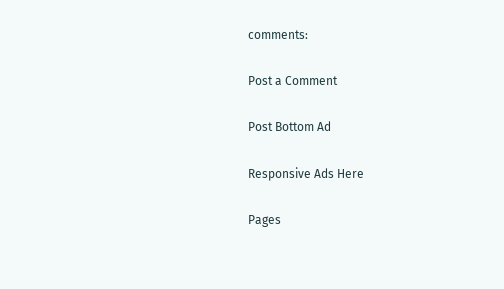comments:

Post a Comment

Post Bottom Ad

Responsive Ads Here

Pages